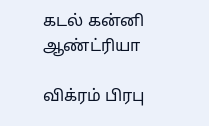கடல் கன்னி ஆண்ட்ரியா

விக்ரம் பிரபு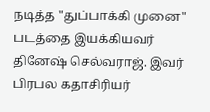நடித்த "துப்பாக்கி முனை" படத்தை இயக்கியவர் தினேஷ் செல்வராஜ். இவர் பிரபல கதாசிரியர்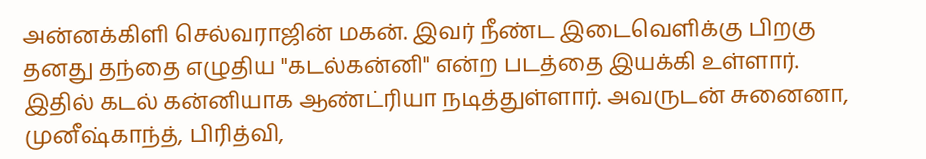அன்னக்கிளி செல்வராஜின் மகன். இவர் நீண்ட இடைவெளிக்கு பிறகு தனது தந்தை எழுதிய "கடல்கன்னி" என்ற படத்தை இயக்கி உள்ளார். இதில் கடல் கன்னியாக ஆண்ட்ரியா நடித்துள்ளார். அவருடன் சுனைனா, முனீஷ்காந்த், பிரித்வி,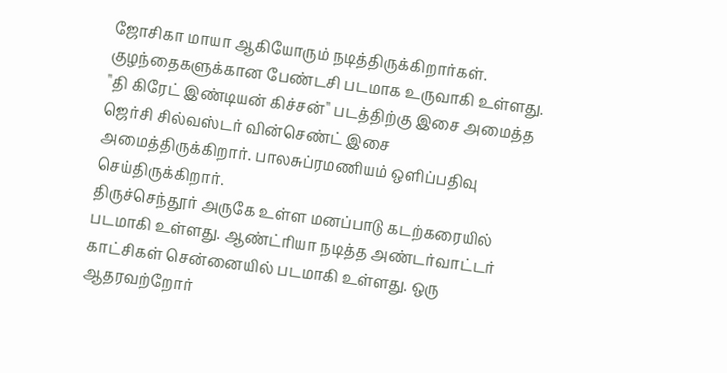ஜோசிகா மாயா ஆகியோரும் நடித்திருக்கிறார்கள்.
குழந்தைகளுக்கான பேண்டசி படமாக உருவாகி உள்ளது. "தி கிரேட் இண்டியன் கிச்சன்" படத்திற்கு இசை அமைத்த ஜெர்சி சில்வஸ்டர் வின்செண்ட் இசை அமைத்திருக்கிறார். பாலசுப்ரமணியம் ஒளிப்பதிவு செய்திருக்கிறார்.
திருச்செந்தூர் அருகே உள்ள மனப்பாடு கடற்கரையில் படமாகி உள்ளது. ஆண்ட்ரியா நடித்த அண்டர்வாட்டர் காட்சிகள் சென்னையில் படமாகி உள்ளது. ஒரு ஆதரவற்றோர்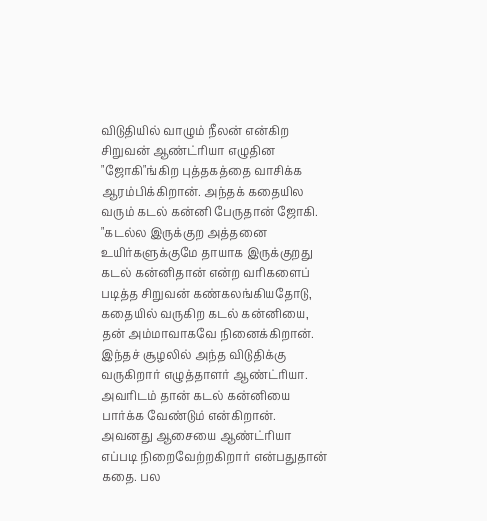விடுதியில் வாழும் நீலன் என்கிற சிறுவன் ஆண்ட்ரியா எழுதின "ஜோகி"ங்கிற புத்தகத்தை வாசிக்க ஆரம்பிக்கிறான். அந்தக் கதையில வரும் கடல் கன்னி பேருதான் ஜோகி. "கடல்ல இருக்குற அத்தனை உயிர்களுக்குமே தாயாக இருக்குறது கடல் கன்னிதான் என்ற வரிகளைப் படித்த சிறுவன் கண்கலங்கியதோடு, கதையில் வருகிற கடல் கன்னியை, தன் அம்மாவாகவே நினைக்கிறான்.
இந்தச் சூழலில் அந்த விடுதிக்கு வருகிறார் எழுத்தாளர் ஆண்ட்ரியா. அவரிடம் தான் கடல் கன்னியை பார்க்க வேண்டும் என்கிறான். அவனது ஆசையை ஆண்ட்ரியா எப்படி நிறைவேற்றகிறார் என்பதுதான் கதை. பல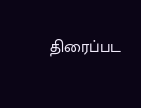திரைப்பட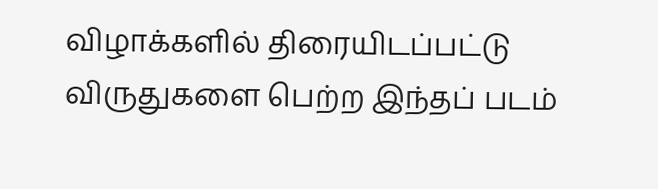விழாக்களில் திரையிடப்பட்டு விருதுகளை பெற்ற இந்தப் படம்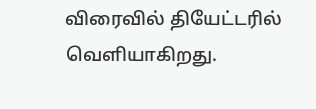விரைவில் தியேட்டரில் வெளியாகிறது.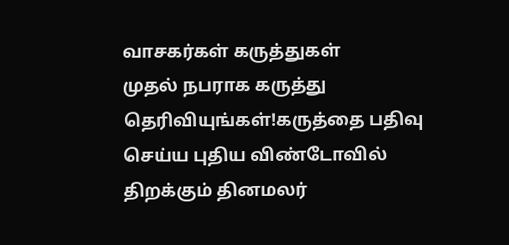வாசகர்கள் கருத்துகள்
முதல் நபராக கருத்து தெரிவியுங்கள்!கருத்தை பதிவு செய்ய புதிய விண்டோவில் திறக்கும் தினமலர்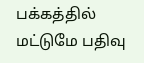பக்கத்தில் மட்டுமே பதிவு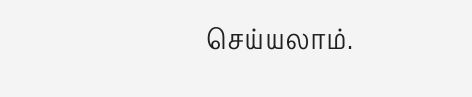செய்யலாம்.